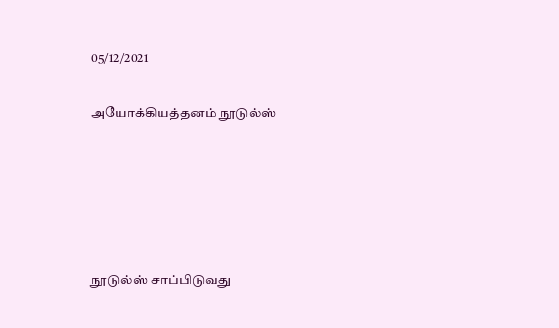05/12/2021

அயோக்கியத்தனம் நூடுல்ஸ்





நூடுல்ஸ் சாப்பிடுவது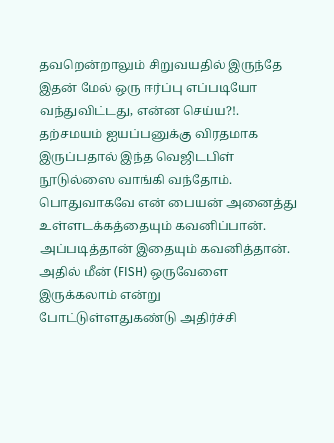தவறென்றாலும் சிறுவயதில் இருந்தே இதன் மேல் ஒரு ஈர்ப்பு எப்படியோ வந்துவிட்டது, என்ன செய்ய?!. தற்சமயம் ஐயப்பனுக்கு விரதமாக இருப்பதால் இந்த வெஜிடபிள் நூடுல்ஸை வாங்கி வந்தோம். பொதுவாகவே என் பையன் அனைத்து உள்ளடக்கத்தையும் கவனிப்பான். அப்படித்தான் இதையும் கவனித்தான். அதில் மீன் (FISH) ஒருவேளை இருக்கலாம் என்று போட்டுள்ளதுகண்டு அதிர்ச்சி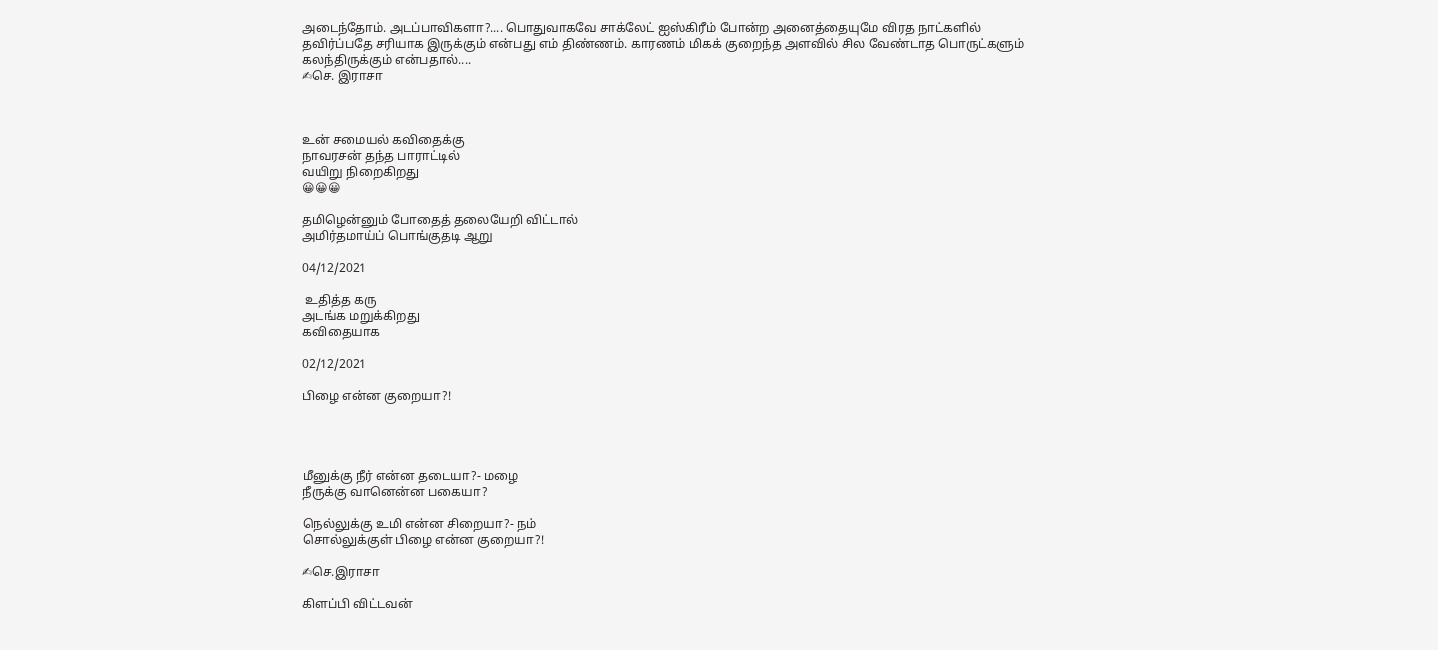அடைந்தோம். அடப்பாவிகளா?.... பொதுவாகவே சாக்லேட் ஐஸ்கிரீம் போன்ற அனைத்தையுமே விரத நாட்களில் தவிர்ப்பதே சரியாக இருக்கும் என்பது எம் திண்ணம். காரணம் மிகக் குறைந்த அளவில் சில வேண்டாத பொருட்களும் கலந்திருக்கும் என்பதால்....
✍செ. இராசா



உன் சமையல் கவிதைக்கு
நாவரசன் தந்த பாராட்டில்
வயிறு நிறைகிறது
😀😀😀

தமிழென்னும் போதைத் தலையேறி விட்டால்
அமிர்தமாய்ப் பொங்குதடி ஆறு

04/12/2021

 உதித்த கரு
அடங்க மறுக்கிறது
கவிதையாக

02/12/2021

பிழை என்ன குறையா?!




மீனுக்கு நீர் என்ன தடையா?- மழை
நீருக்கு வானென்ன பகையா?

நெல்லுக்கு உமி என்ன சிறையா?- நம்
சொல்லுக்குள் பிழை என்ன குறையா?!

✍செ.இராசா

கிளப்பி விட்டவன்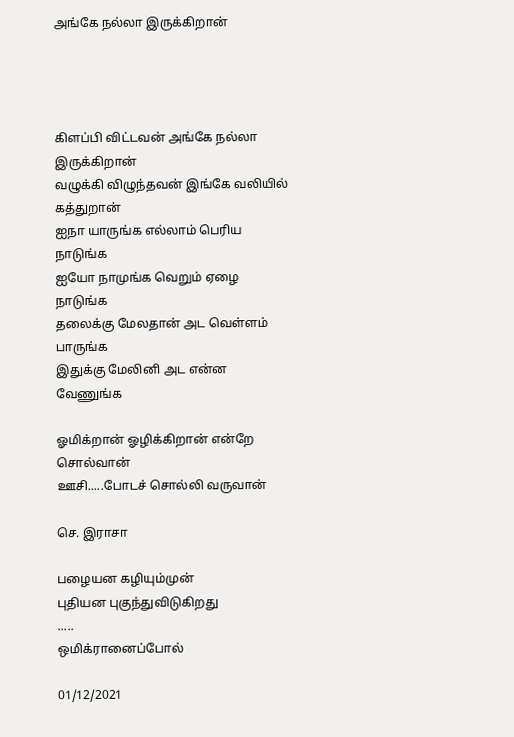அங்கே நல்லா இருக்கிறான்




கிளப்பி விட்டவன் அங்கே நல்லா இருக்கிறான்
வழுக்கி விழுந்தவன் இங்கே வலியில் கத்துறான்
ஐநா யாருங்க எல்லாம் பெரிய நாடுங்க
ஐயோ நாமுங்க வெறும் ஏழை நாடுங்க
தலைக்கு மேலதான் அட வெள்ளம் பாருங்க
இதுக்கு மேலினி அட என்ன வேணுங்க

ஓமிக்றான் ஓழிக்கிறான் என்றே சொல்வான்
ஊசி.....போடச் சொல்லி வருவான்

செ. இராசா

பழையன கழியும்முன்
புதியன புகுந்துவிடுகிறது
.....
ஒமிக்ரானைப்போல்

01/12/2021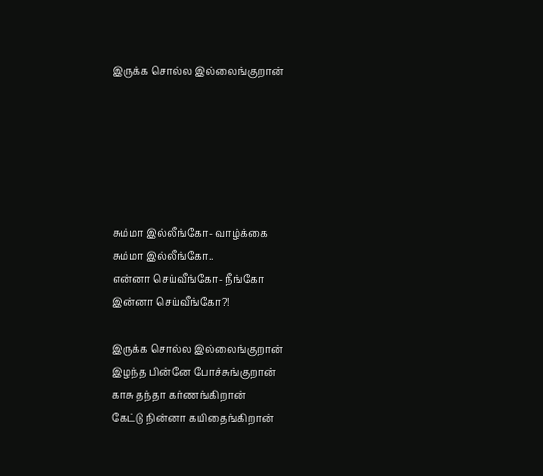இருக்க சொல்ல இல்லைங்குறான்






சும்மா இல்லீங்கோ- வாழ்க்கை
சும்மா இல்லீங்கோ..
என்னா செய்வீங்கோ- நீங்கோ
இன்னா செய்வீங்கோ?!

இருக்க சொல்ல இல்லைங்குறான்
இழந்த பின்னே போச்சுங்குறான்
காசு தந்தா கர்ணங்கிறான்
கேட்டு நின்னா கயிதைங்கிறான்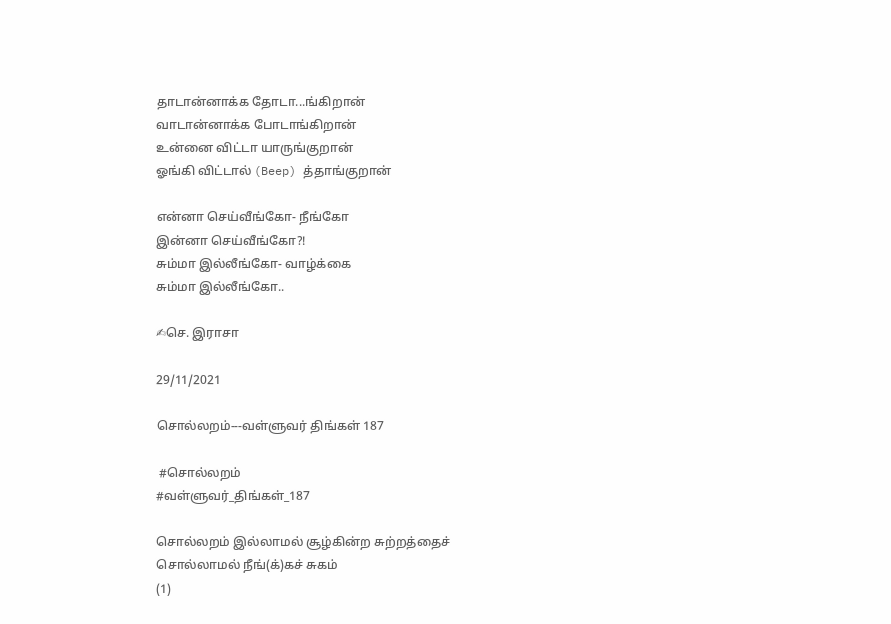தாடான்னாக்க தோடா...ங்கிறான்
வாடான்னாக்க போடாங்கிறான்
உன்னை விட்டா யாருங்குறான்
ஓங்கி விட்டால் (Beep) த்தாங்குறான்

என்னா செய்வீங்கோ- நீங்கோ
இன்னா செய்வீங்கோ?!
சும்மா இல்லீங்கோ- வாழ்க்கை
சும்மா இல்லீங்கோ..

✍செ. இராசா

29/11/2021

சொல்லறம்---வள்ளுவர் திங்கள் 187

 #சொல்லறம்
#வள்ளுவர்_திங்கள்_187

சொல்லறம் இல்லாமல் சூழ்கின்ற சுற்றத்தைச்
சொல்லாமல் நீங்(க்)கச் சுகம்
(1)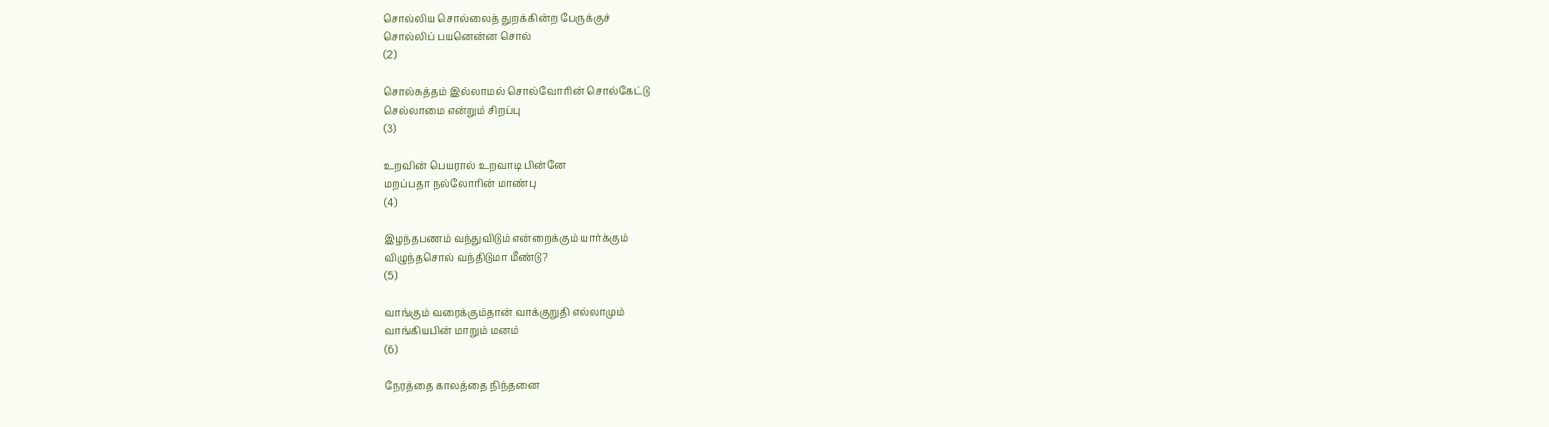சொல்லிய சொல்லைத் துறக்கின்ற பேருக்குச்
சொல்லிப் பயனென்ன சொல்
(2)

சொல்சுத்தம் இல்லாமல் சொல்வோரின் சொல்கேட்டு
செல்லாமை என்றும் சிறப்பு
(3)

உறவின் பெயரால் உறவாடி பின்னே
மறப்பதா நல்லோரின் மாண்பு
(4)

இழந்தபணம் வந்துவிடும் என்றைக்கும் யார்க்கும்
விழுந்தசொல் வந்திடுமா மீண்டு?
(5)

வாங்கும் வரைக்கும்தான் வாக்குறுதி எல்லாமும்
வாங்கியபின் மாறும் மனம்
(6)

நேரத்தை காலத்தை நிந்தனை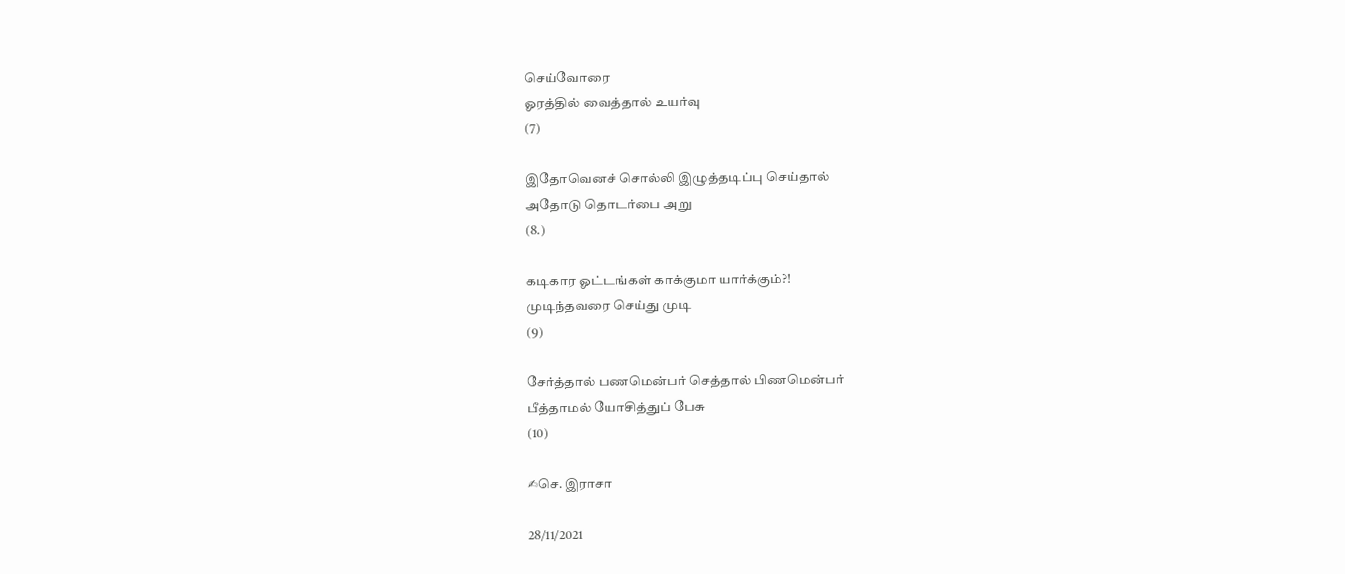செய்வோரை
ஓரத்தில் வைத்தால் உயர்வு
(7)

இதோவெனச் சொல்லி இழுத்தடிப்பு செய்தால்
அதோடு தொடர்பை அறு
(8.)

கடிகார ஓட்டங்கள் காக்குமா யார்க்கும்?!
முடிந்தவரை செய்து முடி
(9)

சேர்த்தால் பணமென்பர் செத்தால் பிணமென்பர்
பீத்தாமல் யோசித்துப் பேசு
(10)

✍செ. இராசா

28/11/2021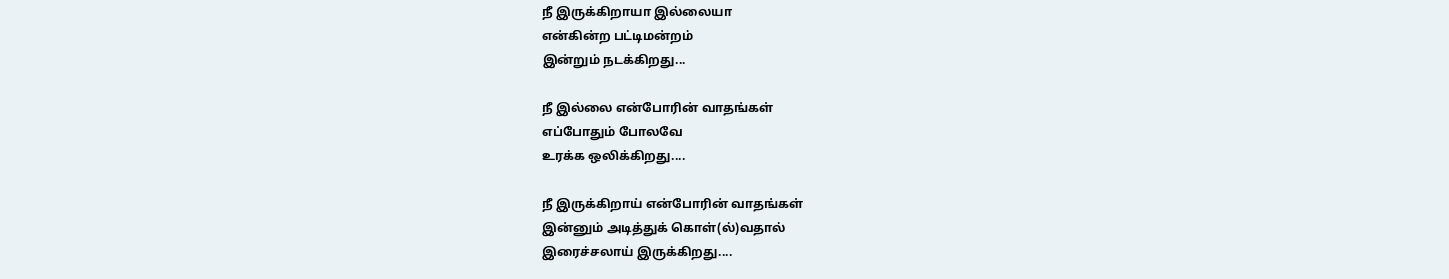நீ இருக்கிறாயா இல்லையா
என்கின்ற பட்டிமன்றம்
இன்றும் நடக்கிறது...

நீ இல்லை என்போரின் வாதங்கள்
எப்போதும் போலவே
உரக்க ஒலிக்கிறது....

நீ இருக்கிறாய் என்போரின் வாதங்கள்
இன்னும் அடித்துக் கொள்(ல்)வதால்
இரைச்சலாய் இருக்கிறது....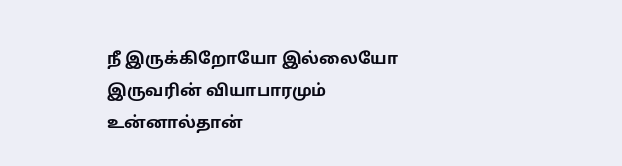நீ இருக்கிறோயோ இல்லையோ
இருவரின் வியாபாரமும்
உன்னால்தான்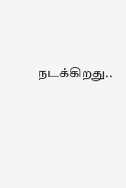நடக்கிறது..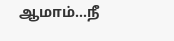ஆமாம்...நீ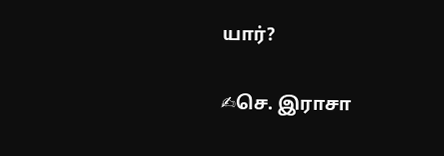யார்?

✍செ. இராசா